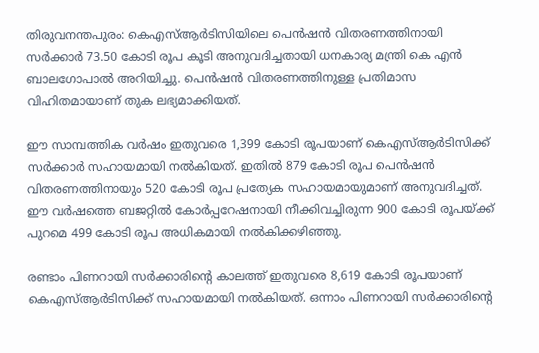തിരുവനന്തപുരം: കെഎസ്ആര്‍ടിസിയിലെ പെന്‍ഷന്‍ വിതരണത്തിനായി സര്‍ക്കാര്‍ 73.50 കോടി രൂപ കൂടി അനുവദിച്ചതായി ധനകാര്യ മന്ത്രി കെ എന്‍ ബാലഗോപാല്‍ അറിയിച്ചു. പെന്‍ഷന്‍ വിതരണത്തിനുള്ള പ്രതിമാസ വിഹിതമായാണ് തുക ലഭ്യമാക്കിയത്.

ഈ സാമ്പത്തിക വര്‍ഷം ഇതുവരെ 1,399 കോടി രൂപയാണ് കെഎസ്ആര്‍ടിസിക്ക് സര്‍ക്കാര്‍ സഹായമായി നല്‍കിയത്. ഇതില്‍ 879 കോടി രൂപ പെന്‍ഷന്‍ വിതരണത്തിനായും 520 കോടി രൂപ പ്രത്യേക സഹായമായുമാണ് അനുവദിച്ചത്. ഈ വര്‍ഷത്തെ ബജറ്റില്‍ കോര്‍പ്പറേഷനായി നീക്കിവച്ചിരുന്ന 900 കോടി രൂപയ്ക്ക് പുറമെ 499 കോടി രൂപ അധികമായി നല്‍കിക്കഴിഞ്ഞു.

രണ്ടാം പിണറായി സര്‍ക്കാരിന്റെ കാലത്ത് ഇതുവരെ 8,619 കോടി രൂപയാണ് കെഎസ്ആര്‍ടിസിക്ക് സഹായമായി നല്‍കിയത്. ഒന്നാം പിണറായി സര്‍ക്കാരിന്റെ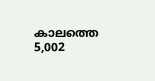കാലത്തെ 5,002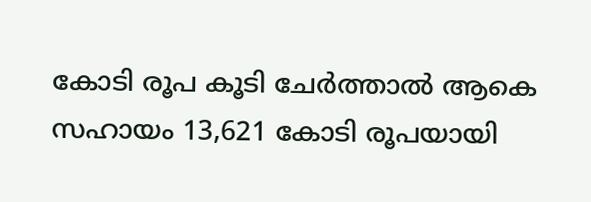കോടി രൂപ കൂടി ചേര്‍ത്താല്‍ ആകെ സഹായം 13,621 കോടി രൂപയായി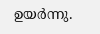ഉയര്‍ന്നു.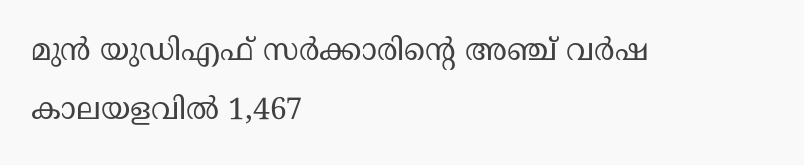മുന്‍ യുഡിഎഫ് സര്‍ക്കാരിന്റെ അഞ്ച് വര്‍ഷ കാലയളവില്‍ 1,467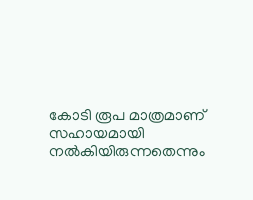കോടി രൂപ മാത്രമാണ് സഹായമായി നല്‍കിയിരുന്നതെന്നും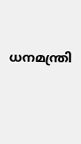ധനമന്ത്രി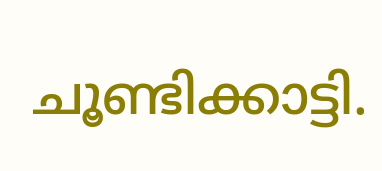ചൂണ്ടിക്കാട്ടി.